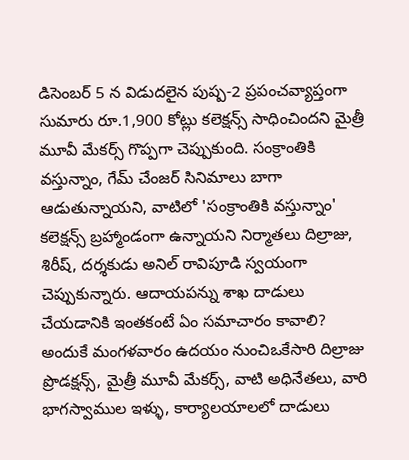డిసెంబర్ 5 న విడుదలైన పుష్ప-2 ప్రపంచవ్యాప్తంగా సుమారు రూ.1,900 కోట్లు కలెక్షన్స్ సాధించిందని మైత్రీ మూవీ మేకర్స్ గొప్పగా చెప్పుకుంది. సంక్రాంతికి వస్తున్నాం, గేమ్ చేంజర్ సినిమాలు బాగా ఆడుతున్నాయని, వాటిలో 'సంక్రాంతికి వస్తున్నాం' కలెక్షన్స్ బ్రహ్మాండంగా ఉన్నాయని నిర్మాతలు దిల్రాజు, శిరీష్, దర్శకుడు అనిల్ రావిపూడి స్వయంగా చెప్పుకున్నారు. ఆదాయపన్ను శాఖ దాడులు చేయడానికి ఇంతకంటే ఏం సమాచారం కావాలి?
అందుకే మంగళవారం ఉదయం నుంచిఒకేసారి దిల్రాజు ప్రొడక్షన్స్, మైత్రీ మూవీ మేకర్స్, వాటి అధినేతలు, వారి భాగస్వాముల ఇళ్ళు, కార్యాలయాలలో దాడులు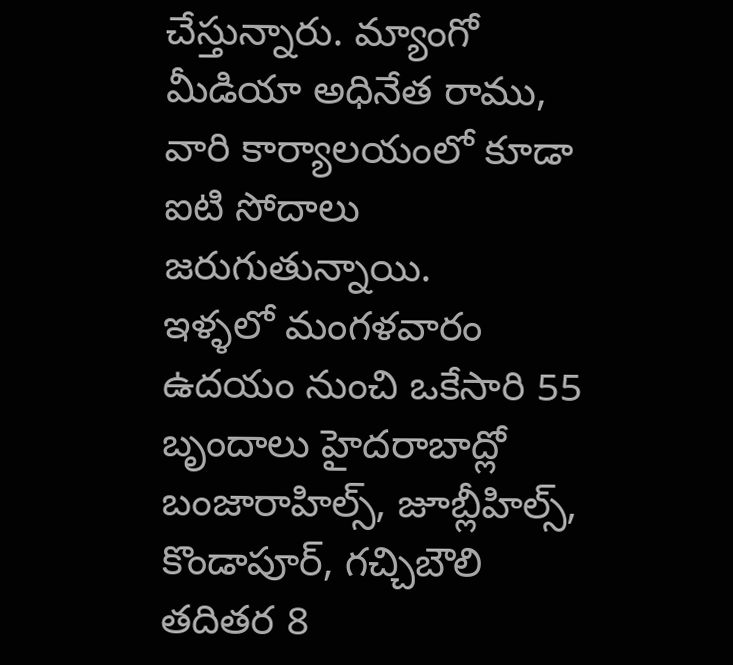చేస్తున్నారు. మ్యాంగో మీడియా అధినేత రాము, వారి కార్యాలయంలో కూడా ఐటి సోదాలు జరుగుతున్నాయి.
ఇళ్ళలో మంగళవారం ఉదయం నుంచి ఒకేసారి 55 బృందాలు హైదరాబాద్లో బంజారాహిల్స్, జూబ్లీహిల్స్, కొండాపూర్, గచ్చిబౌలి తదితర 8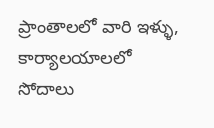ప్రాంతాలలో వారి ఇళ్ళు, కార్యాలయాలలో సోదాలు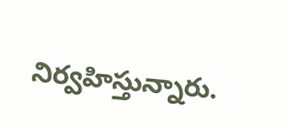నిర్వహిస్తున్నారు.